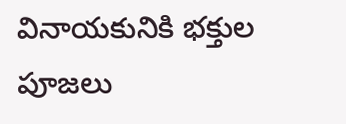వినాయకునికి భక్తుల పూజలు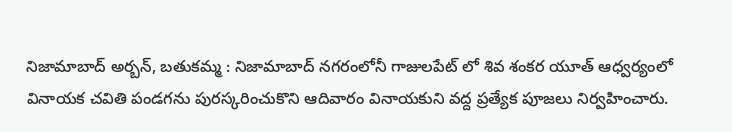నిజామాబాద్ అర్బన్, బతుకమ్మ : నిజామాబాద్ నగరంలోనీ గాజులపేట్ లో శివ శంకర యూత్ ఆధ్వర్యంలో వినాయక చవితి పండగను పురస్కరించుకొని ఆదివారం వినాయకుని వద్ద ప్రత్యేక పూజలు నిర్వహించారు.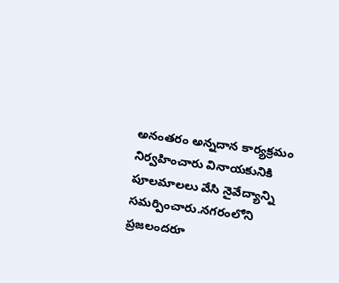అనంతరం అన్నదాన కార్యక్రమం నిర్వహించారు వినాయకునికి పూలమాలలు వేసి నైవేద్యాన్ని సమర్పించారు.నగరంలోని ప్రజలందరూ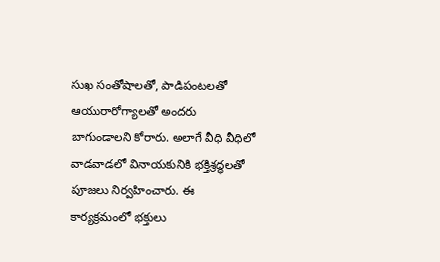సుఖ సంతోషాలతో, పాడిపంటలతో ఆయురారోగ్యాలతో అందరు బాగుండాలని కోరారు. అలాగే వీధి వీధిలో వాడవాడలో వినాయకునికి భక్తిశ్రద్ధలతో పూజలు నిర్వహించారు. ఈ కార్యక్రమంలో భక్తులు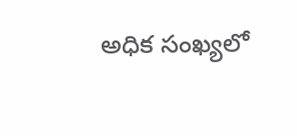అధిక సంఖ్యలో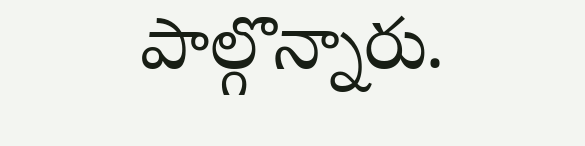పాల్గొన్నారు.